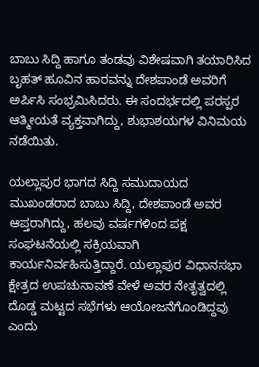ಬಾಬು ಸಿದ್ದಿ ಹಾಗೂ ತಂಡವು ವಿಶೇಷವಾಗಿ ತಯಾರಿಸಿದ ಬೃಹತ್ ಹೂವಿನ ಹಾರವನ್ನು ದೇಶಪಾಂಡೆ ಅವರಿಗೆ ಅರ್ಪಿಸಿ ಸಂಭ್ರಮಿಸಿದರು. ಈ ಸಂದರ್ಭದಲ್ಲಿ ಪರಸ್ಪರ ಆತ್ಮೀಯತೆ ವ್ಯಕ್ತವಾಗಿದ್ದು, ಶುಭಾಶಯಗಳ ವಿನಿಮಯ ನಡೆಯಿತು.

ಯಲ್ಲಾಪುರ ಭಾಗದ ಸಿದ್ದಿ ಸಮುದಾಯದ ಮುಖಂಡರಾದ ಬಾಬು ಸಿದ್ದಿ, ದೇಶಪಾಂಡೆ ಅವರ ಆಪ್ತರಾಗಿದ್ದು, ಹಲವು ವರ್ಷಗಳಿಂದ ಪಕ್ಷ ಸಂಘಟನೆಯಲ್ಲಿ ಸಕ್ರಿಯವಾಗಿ ಕಾರ್ಯನಿರ್ವಹಿಸುತ್ತಿದ್ದಾರೆ. ಯಲ್ಲಾಪುರ ವಿಧಾನಸಭಾ ಕ್ಷೇತ್ರದ ಉಪಚುನಾವಣೆ ವೇಳೆ ಅವರ ನೇತೃತ್ವದಲ್ಲಿ ದೊಡ್ಡ ಮಟ್ಟದ ಸಭೆಗಳು ಆಯೋಜನೆಗೊಂಡಿದ್ದವು ಎಂದು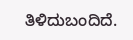ತಿಳಿದುಬಂದಿದೆ.